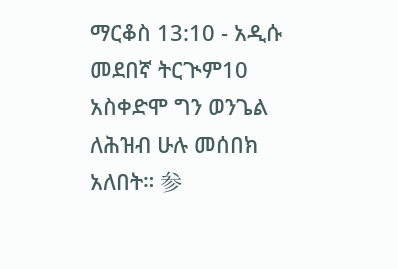ማርቆስ 13:10 - አዲሱ መደበኛ ትርጒም10 አስቀድሞ ግን ወንጌል ለሕዝብ ሁሉ መሰበክ አለበት። 参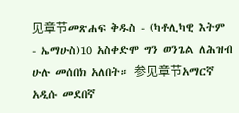见章节መጽሐፍ ቅዱስ - (ካቶሊካዊ እትም - ኤማሁስ)10 አስቀድሞ ግን ወንጌል ለሕዝብ ሁሉ መሰበክ አለበት። 参见章节አማርኛ አዲሱ መደበኛ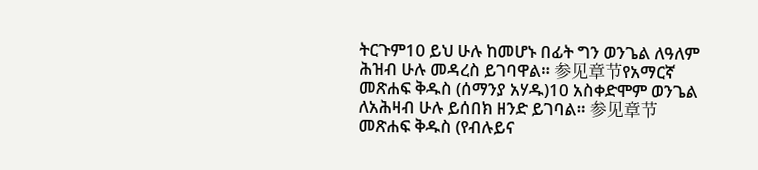ትርጉም10 ይህ ሁሉ ከመሆኑ በፊት ግን ወንጌል ለዓለም ሕዝብ ሁሉ መዳረስ ይገባዋል። 参见章节የአማርኛ መጽሐፍ ቅዱስ (ሰማንያ አሃዱ)10 አስቀድሞም ወንጌል ለአሕዛብ ሁሉ ይሰበክ ዘንድ ይገባል። 参见章节መጽሐፍ ቅዱስ (የብሉይና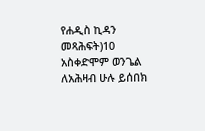የሐዲስ ኪዳን መጻሕፍት)10 አስቀድሞም ወንጌል ለአሕዛብ ሁሉ ይሰበክ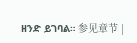ዘንድ ይገባል። 参见章节 |